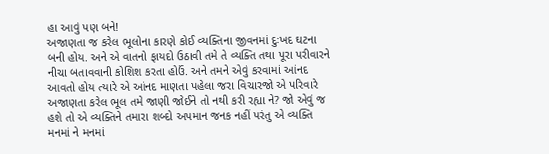હા આવું પણ બને!
અજાણતા જ કરેલ ભૂલોના કારણે કોઈ વ્યક્તિના જીવનમાં દુઃખદ ઘટના બની હોય. અને એ વાતનો ફાયદો ઉઠાવી તમે તે વ્યક્તિ તથા પૂરા પરીવારને નીચા બતાવવાની કોશિશ કરતા હોઉં. અને તમને એવું કરવામાં આંનદ આવતો હોય ત્યારે એ આંનદ માણતા પહેલા જરા વિચારજો એ પરિવારે અજાણતા કરેલ ભૂલ તમે જાણી જોઈને તો નથી કરી રહ્યા ને? જો એવું જ હશે તો એ વ્યક્તિને તમારા શબ્દો અપમાન જનક નહીં પરંતુ એ વ્યક્તિ મનમાં ને મનમાં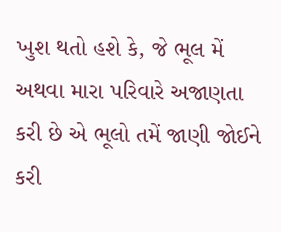ખુશ થતો હશે કે, જે ભૂલ મેં અથવા મારા પરિવારે અજાણતા કરી છે એ ભૂલો તમેં જાણી જોઈને કરી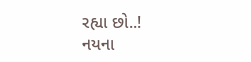રહ્યા છો..!
નયના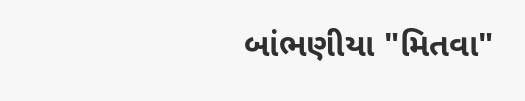બાંભણીયા "મિતવા"